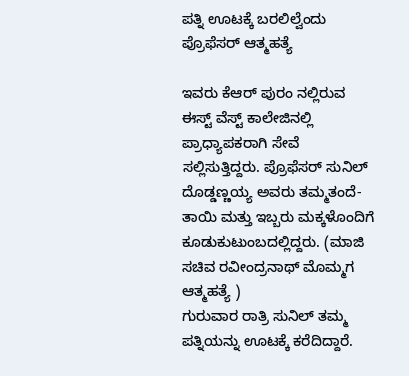ಪತ್ನಿ ಊಟಕ್ಕೆ ಬರಲಿಲ್ವೆಂದು ಪ್ರೊಫೆಸರ್ ಆತ್ಮಹತ್ಯೆ

ಇವರು ಕೆಆರ್ ಪುರಂ ನಲ್ಲಿರುವ ಈಸ್ಟ್ ವೆಸ್ಟ್ ಕಾಲೇಜಿನಲ್ಲಿ ಪ್ರಾಧ್ಯಾಪಕರಾಗಿ ಸೇವೆ ಸಲ್ಲಿಸುತ್ತಿದ್ದರು. ಪ್ರೊಫೆಸರ್ ಸುನಿಲ್ ದೊಡ್ಡಣ್ಣಯ್ಯ ಅವರು ತಮ್ಮತಂದೆ-ತಾಯಿ ಮತ್ತು ಇಬ್ಬರು ಮಕ್ಕಳೊಂದಿಗೆ ಕೂಡುಕುಟುಂಬದಲ್ಲಿದ್ದರು. (ಮಾಜಿ ಸಚಿವ ರವೀಂದ್ರನಾಥ್ ಮೊಮ್ಮಗ ಆತ್ಮಹತ್ಯೆ )
ಗುರುವಾರ ರಾತ್ರಿ ಸುನಿಲ್ ತಮ್ಮ ಪತ್ನಿಯನ್ನು ಊಟಕ್ಕೆ ಕರೆದಿದ್ದಾರೆ.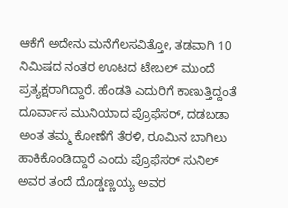ಆಕೆಗೆ ಅದೇನು ಮನೆಗೆಲಸವಿತ್ತೋ, ತಡವಾಗಿ 10 ನಿಮಿಷದ ನಂತರ ಊಟದ ಟೇಬಲ್ ಮುಂದೆ ಪ್ರತ್ಯಕ್ಷರಾಗಿದ್ದಾರೆ. ಹೆಂಡತಿ ಎದುರಿಗೆ ಕಾಣುತ್ತಿದ್ದಂತೆ ದೂರ್ವಾಸ ಮುನಿಯಾದ ಪ್ರೊಫೆಸರ್, ದಡಬಡಾ ಅಂತ ತಮ್ಮ ಕೋಣೆಗೆ ತೆರಳಿ, ರೂಮಿನ ಬಾಗಿಲು ಹಾಕಿಕೊಂಡಿದ್ದಾರೆ ಎಂದು ಪ್ರೊಫೆಸರ್ ಸುನಿಲ್ ಅವರ ತಂದೆ ದೊಡ್ಡಣ್ಣಯ್ಯ ಅವರ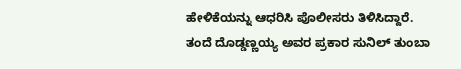ಹೇಳಿಕೆಯನ್ನು ಆಧರಿಸಿ ಪೊಲೀಸರು ತಿಳಿಸಿದ್ದಾರೆ.
ತಂದೆ ದೊಡ್ಡಣ್ಣಯ್ಯ ಅವರ ಪ್ರಕಾರ ಸುನಿಲ್ ತುಂಬಾ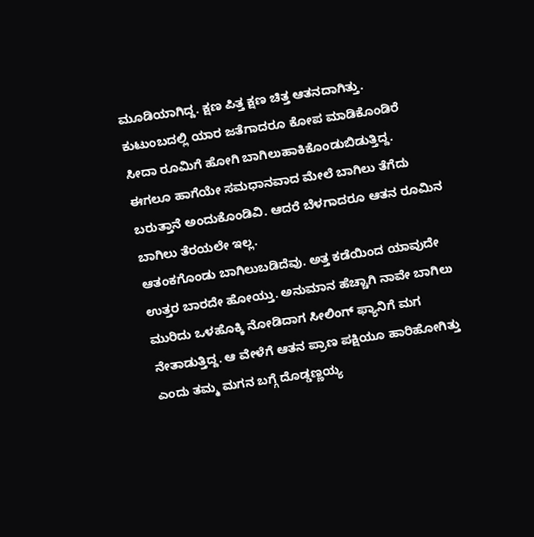ಮೂಡಿಯಾಗಿದ್ದ. ಕ್ಷಣ ಪಿತ್ತ ಕ್ಷಣ ಚಿತ್ತ ಆತನದಾಗಿತ್ತು. ಕುಟುಂಬದಲ್ಲಿ ಯಾರ ಜತೆಗಾದರೂ ಕೋಪ ಮಾಡಿಕೊಂಡಿರೆ ಸೀದಾ ರೂಮಿಗೆ ಹೋಗಿ ಬಾಗಿಲುಹಾಕಿಕೊಂಡುಬಿಡುತ್ತಿದ್ದ. ಈಗಲೂ ಹಾಗೆಯೇ ಸಮಧಾನವಾದ ಮೇಲೆ ಬಾಗಿಲು ತೆಗೆದು ಬರುತ್ತಾನೆ ಅಂದುಕೊಂಡಿವಿ. ಆದರೆ ಬೆಳಗಾದರೂ ಆತನ ರೂಮಿನ ಬಾಗಿಲು ತೆರಯಲೇ ಇಲ್ಲ.
ಆತಂಕಗೊಂಡು ಬಾಗಿಲುಬಡಿದೆವು. ಅತ್ತ ಕಡೆಯಿಂದ ಯಾವುದೇ ಉತ್ತರ ಬಾರದೇ ಹೋಯ್ತು. ಅನುಮಾನ ಹೆಚ್ಚಾಗಿ ನಾವೇ ಬಾಗಿಲು ಮುರಿದು ಒಳಹೊಕ್ಕಿ ನೋಡಿದಾಗ ಸೀಲಿಂಗ್ ಫ್ಯಾನಿಗೆ ಮಗ ನೇತಾಡುತ್ತಿದ್ದ. ಆ ವೇಳೆಗೆ ಆತನ ಪ್ರಾಣ ಪಕ್ಷಿಯೂ ಹಾರಿಹೋಗಿತ್ತು ಎಂದು ತಮ್ಮ ಮಗನ ಬಗ್ಗೆ ದೊಡ್ಡಣ್ಣಯ್ಯ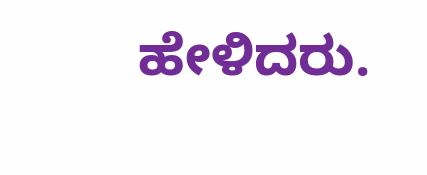ಹೇಳಿದರು.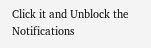Click it and Unblock the Notifications